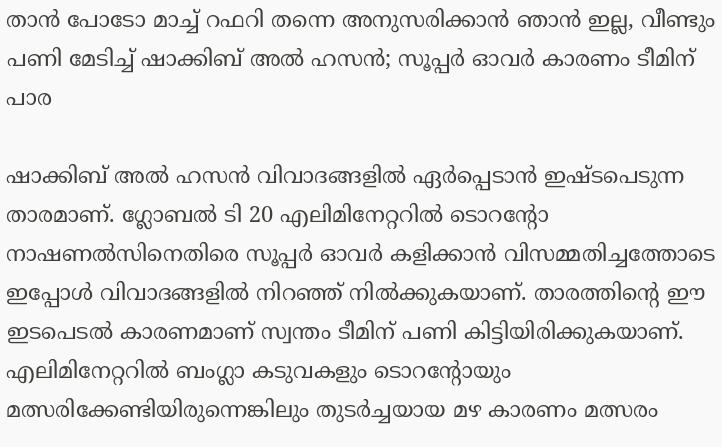താൻ പോടോ മാച്ച് റഫറി തന്നെ അനുസരിക്കാൻ ഞാൻ ഇല്ല, വീണ്ടും പണി മേടിച്ച് ഷാക്കിബ് അൽ ഹസൻ; സൂപ്പർ ഓവർ കാരണം ടീമിന് പാര

ഷാക്കിബ് അൽ ഹസൻ വിവാദങ്ങളിൽ ഏർപ്പെടാൻ ഇഷ്ടപെടുന്ന താരമാണ്. ഗ്ലോബൽ ടി 20 എലിമിനേറ്ററിൽ ടൊറൻ്റോ നാഷണൽസിനെതിരെ സൂപ്പർ ഓവർ കളിക്കാൻ വിസമ്മതിച്ചത്തോടെ ഇപ്പോൾ വിവാദങ്ങളിൽ നിറഞ്ഞ് നിൽക്കുകയാണ്. താരത്തിന്റെ ഈ ഇടപെടൽ കാരണമാണ് സ്വന്തം ടീമിന് പണി കിട്ടിയിരിക്കുകയാണ്‌. എലിമിനേറ്ററിൽ ബംഗ്ലാ കടുവകളും ടൊറൻ്റോയും മത്സരിക്കേണ്ടിയിരുന്നെങ്കിലും തുടർച്ചയായ മഴ കാരണം മത്സരം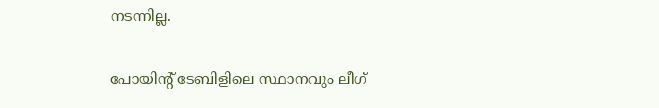നടന്നില്ല.

പോയിൻ്റ് ടേബിളിലെ സ്ഥാനവും ലീഗ്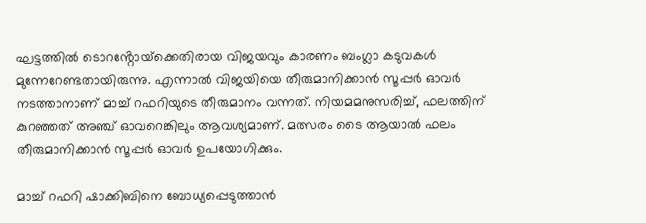ഘട്ടത്തിൽ ടൊറൻ്റോയ്‌ക്കെതിരായ വിജയവും കാരണം ബംഗ്ലാ കടുവകൾ മുന്നേറേണ്ടതായിരുന്നു. എന്നാൽ വിജയിയെ തീരുമാനിക്കാൻ സൂപ്പർ ഓവർ നടത്താനാണ് മാച്ച് റഫറിയുടെ തീരുമാനം വന്നത്. നിയമമനുസരിച്ച്, ഫലത്തിന് കുറഞ്ഞത് അഞ്ച് ഓവറെങ്കിലും ആവശ്യമാണ്. മത്സരം ടൈ ആയാൽ ഫലം തീരുമാനിക്കാൻ സൂപ്പർ ഓവർ ഉപയോഗിക്കും.

മാച്ച് റഫറി ഷാക്കിബിനെ ബോധ്യപ്പെടുത്താൻ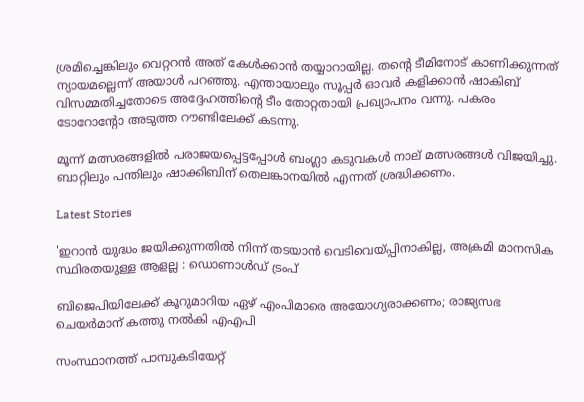ശ്രമിച്ചെങ്കിലും വെറ്ററൻ അത് കേൾക്കാൻ തയ്യാറായില്ല. തൻ്റെ ടീമിനോട് കാണിക്കുന്നത് ന്യായമല്ലെന്ന് അയാൾ പറഞ്ഞു. എന്തായാലും സൂപ്പർ ഓവർ കളിക്കാൻ ഷാകിബ് വിസമ്മതിച്ചതോടെ അദ്ദേഹത്തിന്റെ ടീം തോറ്റതായി പ്രഖ്യാപനം വന്നു. പകരം ടോറോന്റോ അടുത്ത റൗണ്ടിലേക്ക് കടന്നു.

മൂന്ന് മത്സരങ്ങളിൽ പരാജയപ്പെട്ടപ്പോൾ ബംഗ്ലാ കടുവകൾ നാല് മത്സരങ്ങൾ വിജയിച്ചു. ബാറ്റിലും പന്തിലും ഷാക്കിബിന് തെലങ്കാനയിൽ എന്നത് ശ്രദ്ധിക്കണം.

Latest Stories

'ഇറാൻ യുദ്ധം ജയിക്കുന്നതിൽ നിന്ന് തടയാൻ വെടിവെയ്പ്പിനാകില്ല, അക്രമി മാനസിക സ്ഥിരതയുള്ള ആളല്ല : ഡൊണാൾഡ് ട്രംപ്

ബിജെപിയിലേക്ക് കൂറുമാറിയ ഏഴ് എംപിമാരെ അയോഗ്യരാക്കണം; രാജ്യസഭ ചെയർമാന് കത്തു നൽകി എഎപി

സംസ്ഥാനത്ത് പാമ്പുകടിയേറ്റ്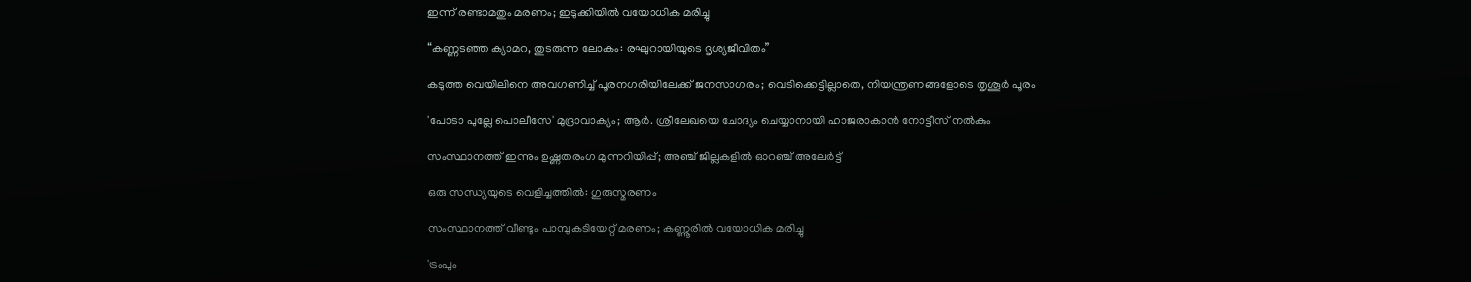ഇന്ന് രണ്ടാമതും മരണം; ഇടുക്കിയിൽ വയോധിക മരിച്ചു

“കണ്ണടഞ്ഞ ക്യാമറ, തുടരുന്ന ലോകം: രഘുറായിയുടെ ദൃശ്യജീവിതം”

കടുത്ത വെയിലിനെ അവഗണിച്ച് പൂരനഗരിയിലേക്ക് ജനസാഗരം; വെടിക്കെട്ടില്ലാതെ, നിയന്ത്രണങ്ങളോടെ തൃശൂർ പൂരം

'പോടാ പുല്ലേ പൊലീസേ' മുദ്രാവാക്യം; ആർ. ശ്രീലേഖയെ ചോദ്യം ചെയ്യാനായി ഹാജരാകാൻ നോട്ടീസ് നൽകും

സംസ്ഥാനത്ത് ഇന്നും ഉഷ്ണതരംഗ മുന്നറിയിപ്പ്; അഞ്ച് ജില്ലകളിൽ ഓറഞ്ച് അലേർട്ട്

ഒരു സന്ധ്യയുടെ വെളിച്ചത്തിൽ: ഗുരുസ്മരണം

സംസ്ഥാനത്ത് വീണ്ടും പാമ്പുകടിയേറ്റ് മരണം; കണ്ണൂരില്‍ വയോധിക മരിച്ചു

'ട്രംപും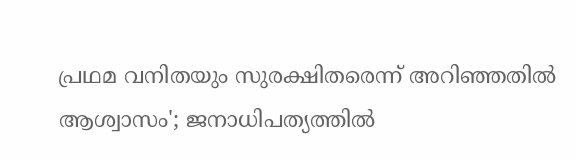പ്രഥമ വനിതയും സുരക്ഷിതരെന്ന് അറിഞ്ഞതിൽ ആശ്വാസം'; ജനാധിപത്യത്തിൽ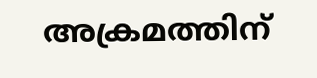അക്രമത്തിന്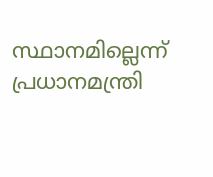സ്ഥാനമില്ലെന്ന് പ്രധാനമന്ത്രി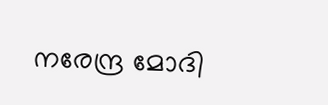നരേന്ദ്ര മോദി